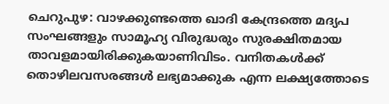ചെറുപുഴ: വാഴക്കുണ്ടത്തെ ഖാദി കേന്ദ്രത്തെ മദ്യപ സംഘങ്ങളും സാമൂഹ്യ വിരുദ്ധരും സുരക്ഷിതമായ താവളമായിരിക്കുകയാണിവിടം. വനിതകള്‍ക്ക് തൊഴിലവസരങ്ങള്‍ ലഭ്യമാക്കുക എന്ന ലക്ഷ്യത്തോടെ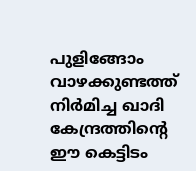പുളിങ്ങോം വാഴക്കുണ്ടത്ത് നിര്‍മിച്ച ഖാദി കേന്ദ്രത്തിന്റെ ഈ കെട്ടിടം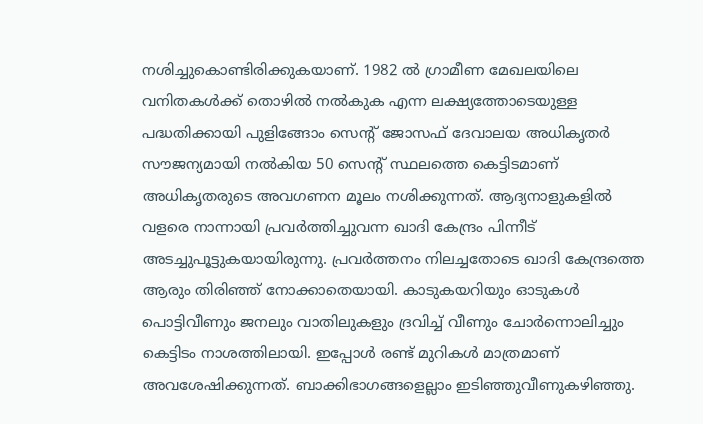നശിച്ചുകൊണ്ടിരിക്കുകയാണ്. 1982 ല്‍ ഗ്രാമീണ മേഖലയിലെ വനിതകള്‍ക്ക് തൊഴില്‍ നല്‍കുക എന്ന ലക്ഷ്യത്തോടെയുള്ള പദ്ധതിക്കായി പുളിങ്ങോം സെന്റ് ജോസഫ് ദേവാലയ അധികൃതര്‍ സൗജന്യമായി നല്‍കിയ 50 സെന്റ് സ്ഥലത്തെ കെട്ടിടമാണ് അധികൃതരുടെ അവഗണന മൂലം നശിക്കുന്നത്. ആദ്യനാളുകളില്‍ വളരെ നാന്നായി പ്രവര്‍ത്തിച്ചുവന്ന ഖാദി കേന്ദ്രം പിന്നീട് അടച്ചുപൂട്ടുകയായിരുന്നു. പ്രവര്‍ത്തനം നിലച്ചതോടെ ഖാദി കേന്ദ്രത്തെ ആരും തിരിഞ്ഞ് നോക്കാതെയായി. കാടുകയറിയും ഓടുകള്‍ പൊട്ടിവീണും ജനലും വാതിലുകളും ദ്രവിച്ച് വീണും ചോര്‍ന്നൊലിച്ചും കെട്ടിടം നാശത്തിലായി. ഇപ്പോള്‍ രണ്ട് മുറികള്‍ മാത്രമാണ് അവശേഷിക്കുന്നത്. ബാക്കിഭാഗങ്ങളെല്ലാം ഇടിഞ്ഞുവീണുകഴിഞ്ഞു.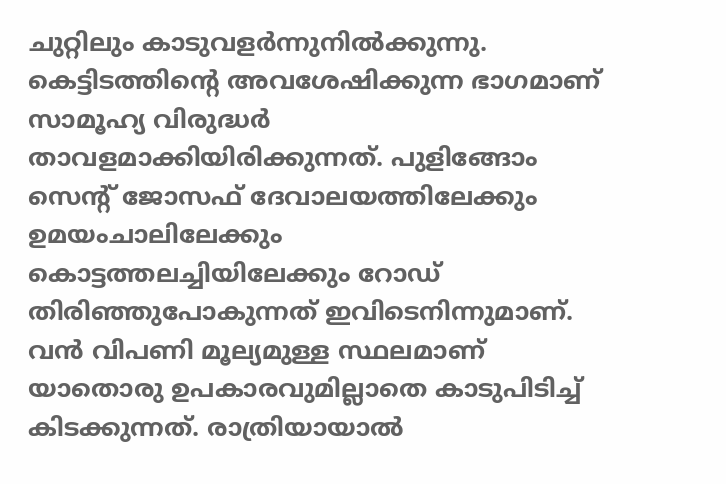ചുറ്റിലും കാടുവളര്‍ന്നുനില്‍ക്കുന്നു. കെട്ടിടത്തിന്റെ അവശേഷിക്കുന്ന ഭാഗമാണ് സാമൂഹ്യ വിരുദ്ധര്‍ താവളമാക്കിയിരിക്കുന്നത്. പുളിങ്ങോം സെന്റ് ജോസഫ് ദേവാലയത്തിലേക്കും ഉമയംചാലിലേക്കും കൊട്ടത്തലച്ചിയിലേക്കും റോഡ് തിരിഞ്ഞുപോകുന്നത് ഇവിടെനിന്നുമാണ്. വന്‍ വിപണി മൂല്യമുള്ള സ്ഥലമാണ് യാതൊരു ഉപകാരവുമില്ലാതെ കാടുപിടിച്ച് കിടക്കുന്നത്. രാത്രിയായാല്‍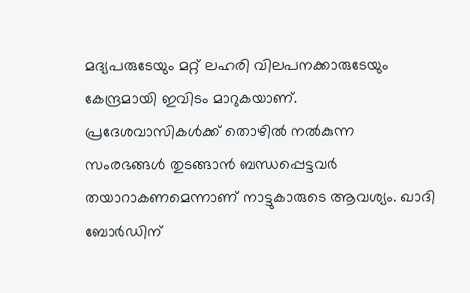മദ്യപരുടേയും മറ്റ് ലഹരി വിലപനക്കാരുടേയും കേന്ദ്രമായി ഇവിടം മാറുകയാണ്. പ്രദേശവാസികള്‍ക്ക് തൊഴില്‍ നല്‍കുന്ന സംരഭങ്ങള്‍ തുടങ്ങാന്‍ ബന്ധപ്പെട്ടവര്‍ തയാറാകണമെന്നാണ് നാട്ടുകാരുടെ ആവശ്യം. ഖാദി ബോര്‍ഡിന്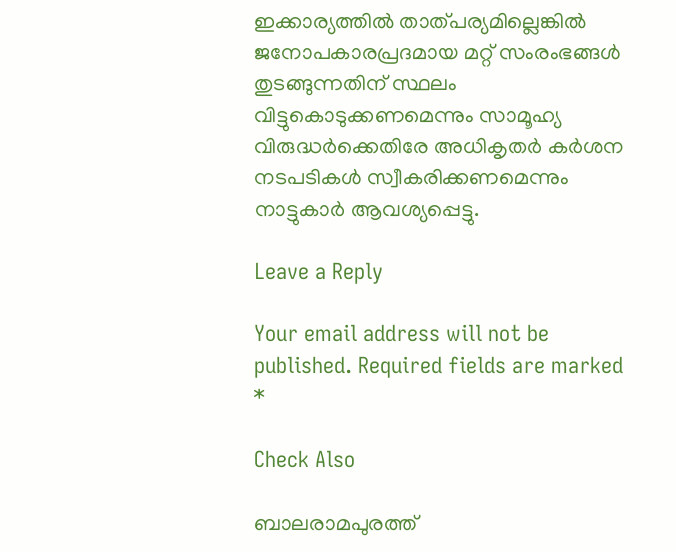ഇക്കാര്യത്തില്‍ താത്പര്യമില്ലെങ്കില്‍ ജനോപകാരപ്രദമായ മറ്റ് സംരംഭങ്ങള്‍ തുടങ്ങുന്നതിന് സ്ഥലം വിട്ടുകൊടുക്കണമെന്നും സാമൂഹ്യ വിരുദ്ധര്‍ക്കെതിരേ അധികൃതര്‍ കര്‍ശന നടപടികള്‍ സ്വീകരിക്കണമെന്നും നാട്ടുകാര്‍ ആവശ്യപ്പെട്ടു.

Leave a Reply

Your email address will not be published. Required fields are marked *

Check Also

ബാലരാമപുരത്ത്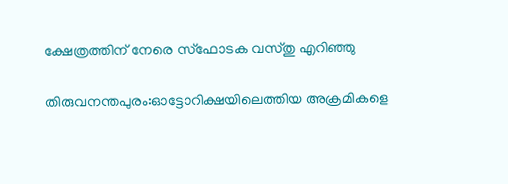ക്ഷേത്രത്തിന് നേരെ സ്‌ഫോടക വസ്തു എറിഞ്ഞു

തിരുവനന്തപുരം:ഓട്ടോറിക്ഷയിലെത്തിയ അക്രമികളെ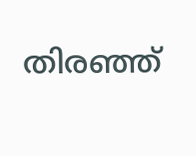തിരഞ്ഞ്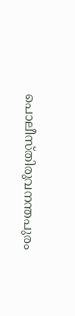പൊലീസ്തിരുവനന്തപുരം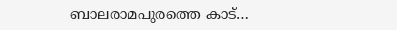ബാലരാമപുരത്തെ കാട്…